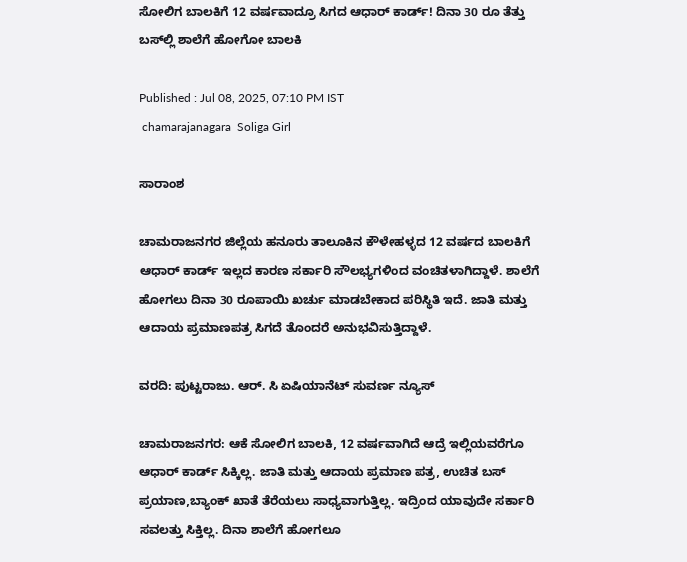ಸೋಲಿಗ ಬಾಲಕಿಗೆ 12 ವರ್ಷವಾದ್ರೂ ಸಿಗದ ಆಧಾರ್ ಕಾರ್ಡ್! ದಿನಾ 30 ರೂ ತೆತ್ತು ಬಸ್‌ಲ್ಲಿ ಶಾಲೆಗೆ ಹೋಗೋ ಬಾಲಕಿ

Published : Jul 08, 2025, 07:10 PM IST
 chamarajanagara  Soliga Girl

ಸಾರಾಂಶ

ಚಾಮರಾಜನಗರ ಜಿಲ್ಲೆಯ ಹನೂರು ತಾಲೂಕಿನ ಕೌಳೇಹಳ್ಳದ 12 ವರ್ಷದ ಬಾಲಕಿಗೆ ಆಧಾರ್ ಕಾರ್ಡ್ ಇಲ್ಲದ ಕಾರಣ ಸರ್ಕಾರಿ ಸೌಲಭ್ಯಗಳಿಂದ ವಂಚಿತಳಾಗಿದ್ದಾಳೆ. ಶಾಲೆಗೆ ಹೋಗಲು ದಿನಾ 30 ರೂಪಾಯಿ ಖರ್ಚು ಮಾಡಬೇಕಾದ ಪರಿಸ್ಥಿತಿ ಇದೆ. ಜಾತಿ ಮತ್ತು ಆದಾಯ ಪ್ರಮಾಣಪತ್ರ ಸಿಗದೆ ತೊಂದರೆ ಅನುಭವಿಸುತ್ತಿದ್ದಾಳೆ.

ವರದಿ: ಪುಟ್ಟರಾಜು. ಆರ್. ಸಿ ಏಷಿಯಾನೆಟ್ ಸುವರ್ಣ ನ್ಯೂಸ್

ಚಾಮರಾಜನಗರ: ಆಕೆ ಸೋಲಿಗ ಬಾಲಕಿ, 12 ವರ್ಷವಾಗಿದೆ ಆದ್ರೆ ಇಲ್ಲಿಯವರೆಗೂ ಆಧಾರ್ ಕಾರ್ಡ್ ಸಿಕ್ಕಿಲ್ಲ. ಜಾತಿ ಮತ್ತು ಆದಾಯ ಪ್ರಮಾಣ ಪತ್ರ, ಉಚಿತ ಬಸ್ ಪ್ರಯಾಣ,ಬ್ಯಾಂಕ್ ಖಾತೆ ತೆರೆಯಲು ಸಾಧ್ಯವಾಗುತ್ತಿಲ್ಲ. ಇದ್ರಿಂದ ಯಾವುದೇ ಸರ್ಕಾರಿ ಸವಲತ್ತು ಸಿಕ್ತಿಲ್ಲ. ದಿನಾ ಶಾಲೆಗೆ ಹೋಗಲೂ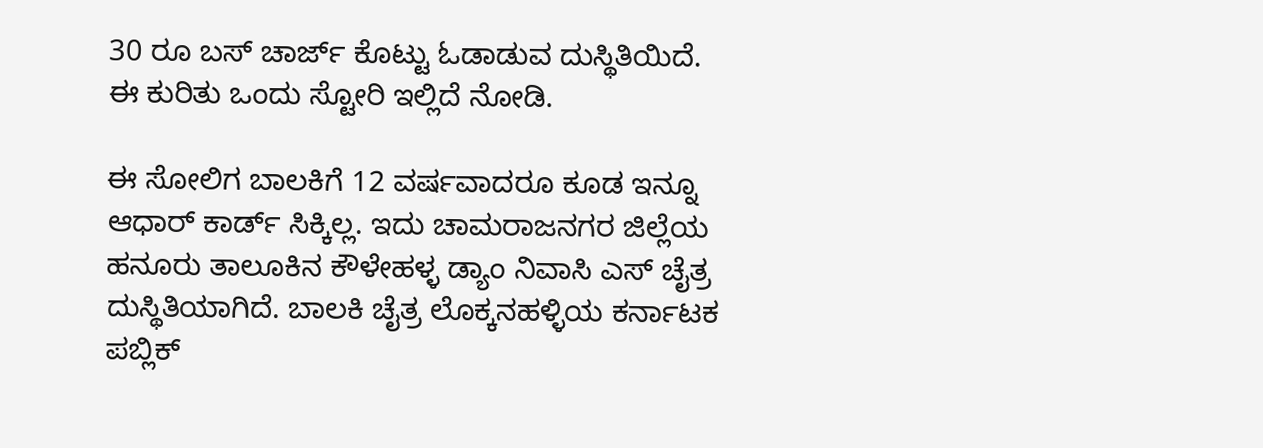30 ರೂ ಬಸ್ ಚಾರ್ಜ್ ಕೊಟ್ಟು ಓಡಾಡುವ ದುಸ್ಥಿತಿಯಿದೆ. ಈ ಕುರಿತು ಒಂದು ಸ್ಟೋರಿ ಇಲ್ಲಿದೆ ನೋಡಿ.

ಈ ಸೋಲಿಗ ಬಾಲಕಿಗೆ 12 ವರ್ಷವಾದರೂ ಕೂಡ ಇನ್ನೂ ಆಧಾರ್ ಕಾರ್ಡ್ ಸಿಕ್ಕಿಲ್ಲ. ಇದು ಚಾಮರಾಜನಗರ ಜಿಲ್ಲೆಯ ಹನೂರು ತಾಲೂಕಿನ ಕೌಳೇಹಳ್ಳ ಡ್ಯಾಂ ನಿವಾಸಿ ಎಸ್ ಚೈತ್ರ ದುಸ್ಥಿತಿಯಾಗಿದೆ. ಬಾಲಕಿ ಚೈತ್ರ ಲೊಕ್ಕನಹಳ್ಳಿಯ ಕರ್ನಾಟಕ ಪಬ್ಲಿಕ್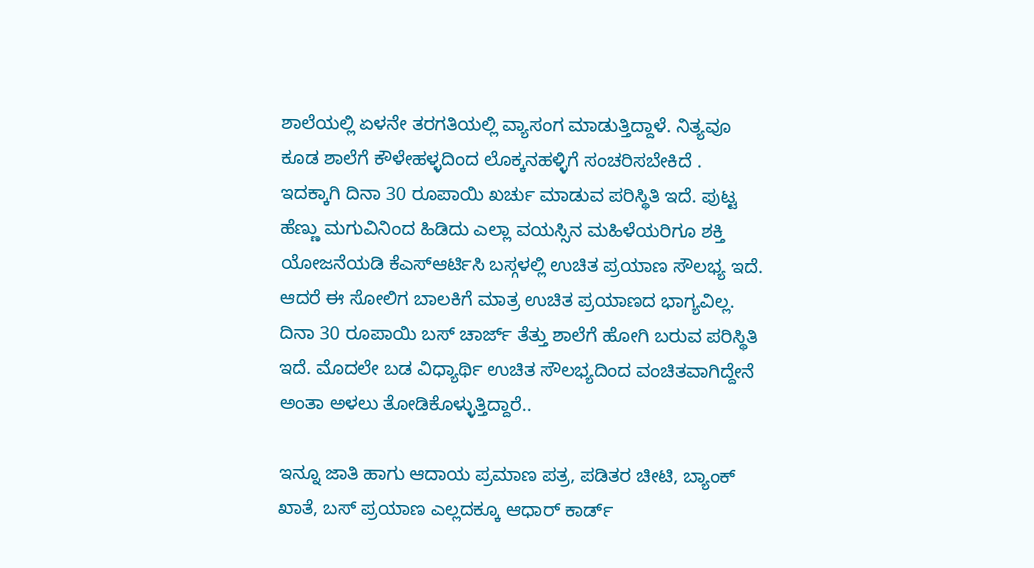ಶಾಲೆಯಲ್ಲಿ ಏಳನೇ ತರಗತಿಯಲ್ಲಿ ವ್ಯಾಸಂಗ ಮಾಡುತ್ತಿದ್ದಾಳೆ. ನಿತ್ಯವೂ ಕೂಡ ಶಾಲೆಗೆ ಕೌಳೇಹಳ್ಳದಿಂದ ಲೊಕ್ಕನಹಳ್ಳಿಗೆ ಸಂಚರಿಸಬೇಕಿದೆ . ಇದಕ್ಕಾಗಿ ದಿನಾ 30 ರೂಪಾಯಿ ಖರ್ಚು ಮಾಡುವ ಪರಿಸ್ಥಿತಿ ಇದೆ. ಪುಟ್ಟ ಹೆಣ್ಣು ಮಗುವಿನಿಂದ ಹಿಡಿದು ಎಲ್ಲಾ ವಯಸ್ಸಿನ ಮಹಿಳೆಯರಿಗೂ ಶಕ್ತಿ ಯೋಜನೆಯಡಿ ಕೆಎಸ್ಆರ್ಟಿಸಿ ಬಸ್ಗಳಲ್ಲಿ ಉಚಿತ ಪ್ರಯಾಣ ಸೌಲಭ್ಯ ಇದೆ. ಆದರೆ ಈ ಸೋಲಿಗ ಬಾಲಕಿಗೆ ಮಾತ್ರ ಉಚಿತ ಪ್ರಯಾಣದ ಭಾಗ್ಯವಿಲ್ಲ. ದಿನಾ 30 ರೂಪಾಯಿ ಬಸ್ ಚಾರ್ಜ್ ತೆತ್ತು ಶಾಲೆಗೆ ಹೋಗಿ ಬರುವ ಪರಿಸ್ಥಿತಿ ಇದೆ. ಮೊದಲೇ ಬಡ ವಿಧ್ಯಾರ್ಥಿ ಉಚಿತ ಸೌಲಭ್ಯದಿಂದ ವಂಚಿತವಾಗಿದ್ದೇನೆ ಅಂತಾ ಅಳಲು ತೋಡಿಕೊಳ್ಳುತ್ತಿದ್ದಾರೆ..

ಇನ್ನೂ ಜಾತಿ ಹಾಗು ಆದಾಯ ಪ್ರಮಾಣ ಪತ್ರ, ಪಡಿತರ ಚೀಟಿ, ಬ್ಯಾಂಕ್ ಖಾತೆ, ಬಸ್ ಪ್ರಯಾಣ ಎಲ್ಲದಕ್ಕೂ ಆಧಾರ್ ಕಾರ್ಡ್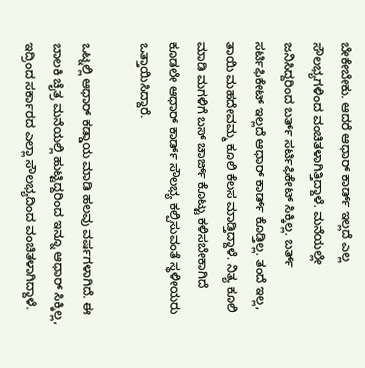ಬೇಕೇಬೇಕು. ಆದರೆ ಆಧಾರ್ ಕಾರ್ಡ್ ಇಲ್ಲದೆ ಎಲ್ಲ ಸೌಲಭ್ಯಗಳಿಂದ ವಂಚಿತಳಾಗಿತ್ತಿದ್ದಾಳೆ. ಮನೆಯಲ್ಲೇ ಜನಿಸಿದ್ದರಿಂದ ಬರ್ತ್ ಸರ್ಟಿಫಿಕೇಟ್ ಸಿಕ್ಕಿಲ್ಲ. ಬರ್ತ್ ಸರ್ಟಿಫಿಕೇಟ್ ಇಲ್ಲದೆ ಆಧಾರ್ ಕಾರ್ಡ್ ಕೊಡ್ತಿಲ್ಲ. ತಂದೆ ಇಲ್ಲ, ತಾಯಿ ಮಹದೇವಮ್ಮ ಕೂಲಿ ಕೆಲಸ ಮಾಡ್ತಿದ್ದಾಳೆ. ನಿತ್ಯ ಕೂಲಿ ಮಾಡಿ ಮಗಳಿಗೆ ಬಸ್ ಚಾರ್ಜ್ ಕೊಟ್ಟು ಕಳಿಸಬೇಕಾಗಿದೆ ಕೂಡಲೇ ಆಧಾರ್ ಕಾರ್ಡ್ ಸೌಲಭ್ಯ ಕಲ್ಪಿಸುವಂತೆ ಸ್ಥಳೀಯರು ಒತ್ತಾಯಿಸಿದ್ದಾರೆ.

ಒಟ್ನಲ್ಲಿ ಆಧಾರ್ ಕಡ್ಡಾಯ ಮಾಡಿ ಹಲವು ವರ್ಷಗಳಾಗಿದೆ. ಈ ಬಾಲಕಿ ಚೈತ್ರ ಮನೆಯಲ್ಲಿ ಹುಟ್ಟಿದ್ದರಿಂದ ಇನ್ನೂ ಆಧಾರ್ ಸಿಕ್ಕಿಲ್ಲ, ಇದ್ರಿಂದ ಸರ್ಕಾರದ ಎಲ್ಲಾ ಸೌಲಭ್ಯದಿಂದ ವಂಚಿತಳಾಗಿದ್ದಾಳೆ.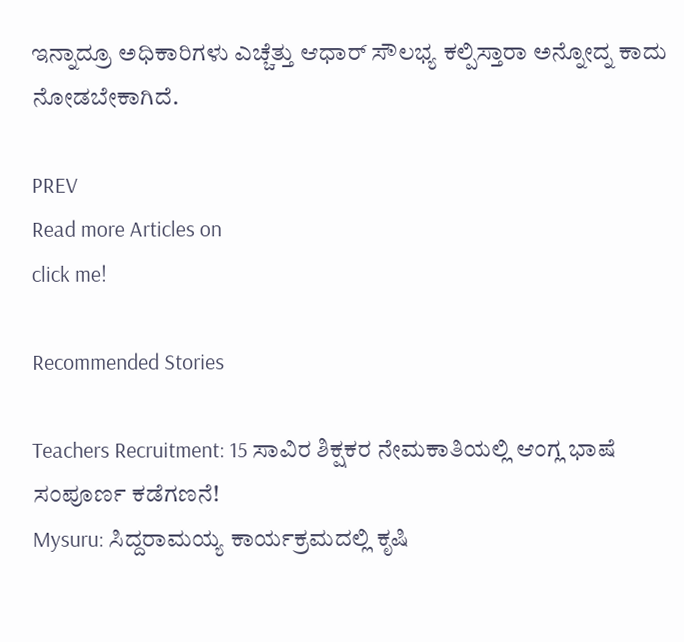ಇನ್ನಾದ್ರೂ ಅಧಿಕಾರಿಗಳು ಎಚ್ಚೆತ್ತು ಆಧಾರ್ ಸೌಲಭ್ಯ ಕಲ್ಪಿಸ್ತಾರಾ ಅನ್ನೋದ್ನ ಕಾದು ನೋಡಬೇಕಾಗಿದೆ.

PREV
Read more Articles on
click me!

Recommended Stories

Teachers Recruitment: 15 ಸಾವಿರ ಶಿಕ್ಷಕರ ನೇಮಕಾತಿಯಲ್ಲಿ ಆಂಗ್ಲ ಭಾಷೆ ಸಂಪೂರ್ಣ ಕಡೆಗಣನೆ!
Mysuru: ಸಿದ್ದರಾಮಯ್ಯ ಕಾರ್ಯಕ್ರಮದಲ್ಲಿ ಕೃಷಿ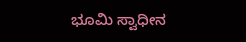ಭೂಮಿ ಸ್ವಾಧೀನ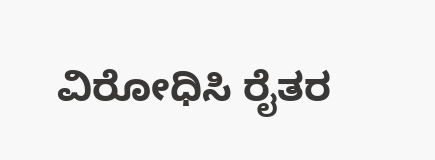ವಿರೋಧಿಸಿ ರೈತರ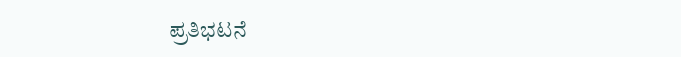ಪ್ರತಿಭಟನೆ